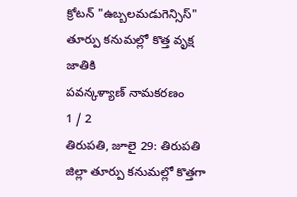క్రోటన్ "ఉబ్బలమడుగెన్సిస్" తూర్పు కనుమల్లో కొత్త వృక్ష జాతికి
పవన్కళ్యాణ్ నామకరణం
1 / 2
తిరుపతి, జూలై 29: తిరుపతి జిల్లా తూర్పు కనుమల్లో కొత్తగా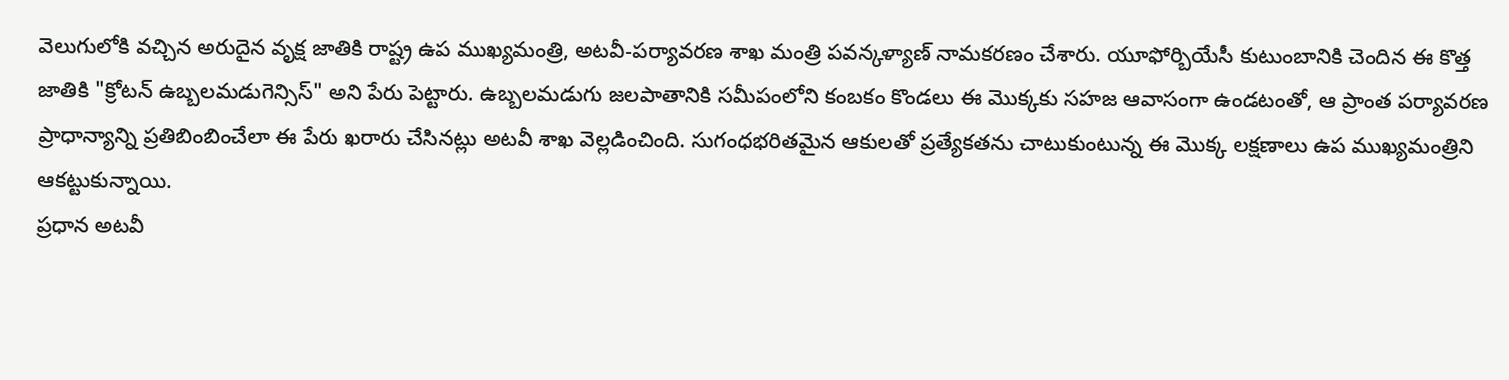వెలుగులోకి వచ్చిన అరుదైన వృక్ష జాతికి రాష్ట్ర ఉప ముఖ్యమంత్రి, అటవీ-పర్యావరణ శాఖ మంత్రి పవన్కళ్యాణ్ నామకరణం చేశారు. యూఫోర్బియేసీ కుటుంబానికి చెందిన ఈ కొత్త జాతికి "క్రోటన్ ఉబ్బలమడుగెన్సిస్" అని పేరు పెట్టారు. ఉబ్బలమడుగు జలపాతానికి సమీపంలోని కంబకం కొండలు ఈ మొక్కకు సహజ ఆవాసంగా ఉండటంతో, ఆ ప్రాంత పర్యావరణ ప్రాధాన్యాన్ని ప్రతిబింబించేలా ఈ పేరు ఖరారు చేసినట్లు అటవీ శాఖ వెల్లడించింది. సుగంధభరితమైన ఆకులతో ప్రత్యేకతను చాటుకుంటున్న ఈ మొక్క లక్షణాలు ఉప ముఖ్యమంత్రిని ఆకట్టుకున్నాయి.
ప్రధాన అటవీ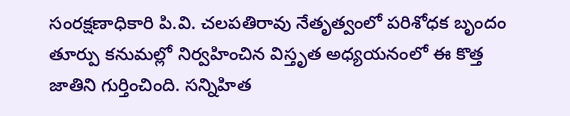సంరక్షణాధికారి పి.వి. చలపతిరావు నేతృత్వంలో పరిశోధక బృందం తూర్పు కనుమల్లో నిర్వహించిన విస్తృత అధ్యయనంలో ఈ కొత్త జాతిని గుర్తించింది. సన్నిహిత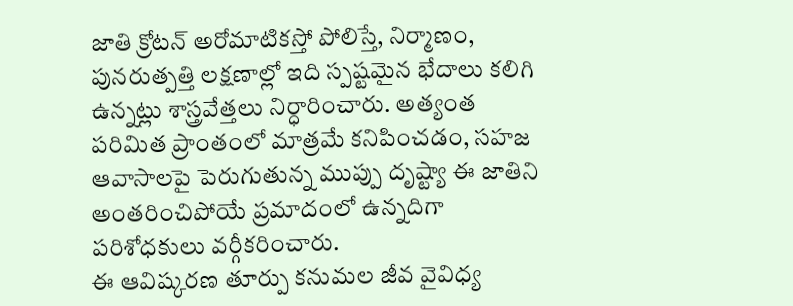జాతి క్రోటన్ అరోమాటికస్తో పోలిస్తే, నిర్మాణం, పునరుత్పత్తి లక్షణాల్లో ఇది స్పష్టమైన భేదాలు కలిగి ఉన్నట్లు శాస్త్రవేత్తలు నిర్ధారించారు. అత్యంత పరిమిత ప్రాంతంలో మాత్రమే కనిపించడం, సహజ ఆవాసాలపై పెరుగుతున్న ముప్పు దృష్ట్యా ఈ జాతిని అంతరించిపోయే ప్రమాదంలో ఉన్నదిగా పరిశోధకులు వర్గీకరించారు.
ఈ ఆవిష్కరణ తూర్పు కనుమల జీవ వైవిధ్య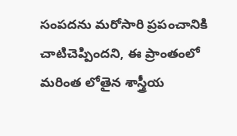సంపదను మరోసారి ప్రపంచానికి చాటిచెప్పిందని, ఈ ప్రాంతంలో మరింత లోతైన శాస్త్రీయ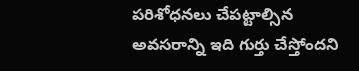పరిశోధనలు చేపట్టాల్సిన అవసరాన్ని ఇది గుర్తు చేస్తోందని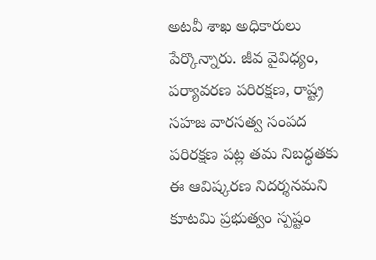అటవీ శాఖ అధికారులు పేర్కొన్నారు. జీవ వైవిధ్యం, పర్యావరణ పరిరక్షణ, రాష్ట్ర సహజ వారసత్వ సంపద పరిరక్షణ పట్ల తమ నిబద్ధతకు ఈ ఆవిష్కరణ నిదర్శనమని కూటమి ప్రభుత్వం స్పష్టం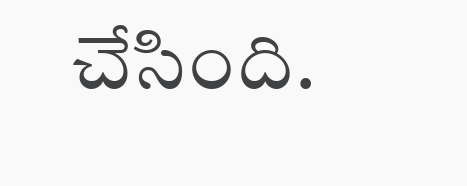చేసింది.